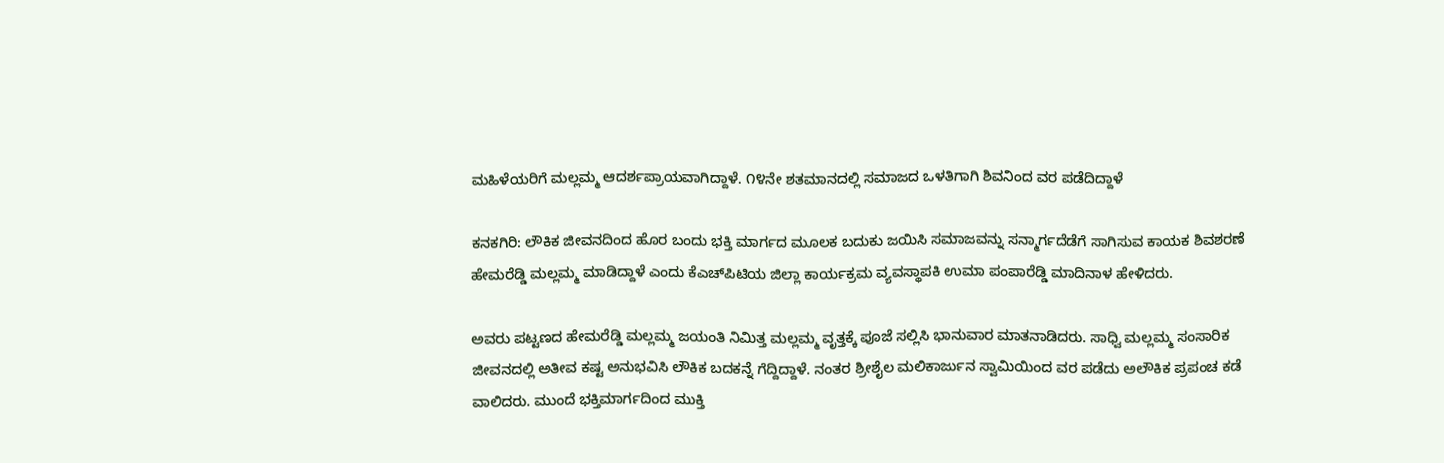ಮಹಿಳೆಯರಿಗೆ ಮಲ್ಲಮ್ಮ ಆದರ್ಶಪ್ರಾಯವಾಗಿದ್ದಾಳೆ. ೧೪ನೇ ಶತಮಾನದಲ್ಲಿ ಸಮಾಜದ ಒಳತಿಗಾಗಿ ಶಿವನಿಂದ ವರ ಪಡೆದಿದ್ದಾಳೆ

ಕನಕಗಿರಿ: ಲೌಕಿಕ ಜೀವನದಿಂದ ಹೊರ ಬಂದು ಭಕ್ತಿ ಮಾರ್ಗದ ಮೂಲಕ ಬದುಕು ಜಯಿಸಿ ಸಮಾಜವನ್ನು ಸನ್ಮಾರ್ಗದೆಡೆಗೆ ಸಾಗಿಸುವ ಕಾಯಕ ಶಿವಶರಣೆ ಹೇಮರೆಡ್ಡಿ ಮಲ್ಲಮ್ಮ ಮಾಡಿದ್ದಾಳೆ ಎಂದು ಕೆಎಚ್‌ಪಿಟಿಯ ಜಿಲ್ಲಾ ಕಾರ್ಯಕ್ರಮ ವ್ಯವಸ್ಥಾಪಕಿ ಉಮಾ ಪಂಪಾರೆಡ್ಡಿ ಮಾದಿನಾಳ ಹೇಳಿದರು.

ಅವರು ಪಟ್ಟಣದ ಹೇಮರೆಡ್ಡಿ ಮಲ್ಲಮ್ಮ ಜಯಂತಿ ನಿಮಿತ್ತ ಮಲ್ಲಮ್ಮ ವೃತ್ತಕ್ಕೆ ಪೂಜೆ ಸಲ್ಲಿಸಿ ಭಾನುವಾರ ಮಾತನಾಡಿದರು. ಸಾಧ್ವಿ ಮಲ್ಲಮ್ಮ ಸಂಸಾರಿಕ ಜೀವನದಲ್ಲಿ ಅತೀವ ಕಷ್ಟ ಅನುಭವಿಸಿ ಲೌಕಿಕ ಬದಕನ್ನೆ ಗೆದ್ದಿದ್ದಾಳೆ. ನಂತರ ಶ್ರೀಶೈಲ ಮಲಿಕಾರ್ಜುನ ಸ್ವಾಮಿಯಿಂದ ವರ ಪಡೆದು ಅಲೌಕಿಕ ಪ್ರಪಂಚ ಕಡೆ ವಾಲಿದರು. ಮುಂದೆ ಭಕ್ತಿಮಾರ್ಗದಿಂದ ಮುಕ್ತಿ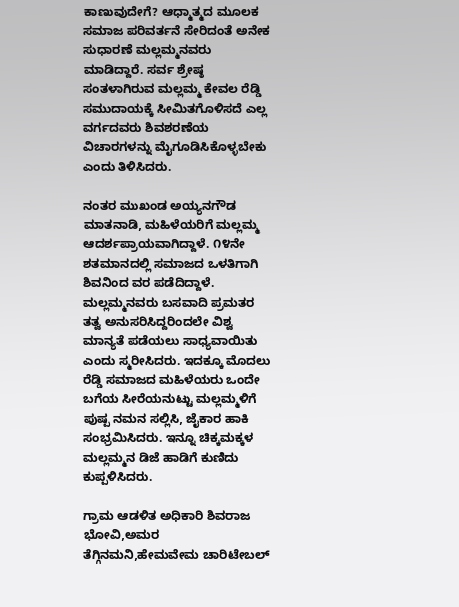ಕಾಣುವುದೇಗೆ? ಆಧ್ಮಾತ್ಮದ ಮೂಲಕ ಸಮಾಜ ಪರಿವರ್ತನೆ ಸೇರಿದಂತೆ ಅನೇಕ ಸುಧಾರಣೆ ಮಲ್ಲಮ್ಮನವರು ಮಾಡಿದ್ದಾರೆ. ಸರ್ವ ಶ್ರೇಷ್ಠ ಸಂತಳಾಗಿರುವ ಮಲ್ಲಮ್ಮ ಕೇವಲ ರೆಡ್ಡಿ ಸಮುದಾಯಕ್ಕೆ ಸೀಮಿತಗೊಳಿಸದೆ ಎಲ್ಲ ವರ್ಗದವರು ಶಿವಶರಣೆಯ ವಿಚಾರಗಳನ್ನು ಮೈಗೂಡಿಸಿಕೊಳ್ಳಬೇಕು ಎಂದು ತಿಳಿಸಿದರು.

ನಂತರ ಮುಖಂಡ ಅಯ್ಯನಗೌಡ ಮಾತನಾಡಿ, ಮಹಿಳೆಯರಿಗೆ ಮಲ್ಲಮ್ಮ ಆದರ್ಶಪ್ರಾಯವಾಗಿದ್ದಾಳೆ. ೧೪ನೇ ಶತಮಾನದಲ್ಲಿ ಸಮಾಜದ ಒಳತಿಗಾಗಿ ಶಿವನಿಂದ ವರ ಪಡೆದಿದ್ದಾಳೆ. ಮಲ್ಲಮ್ಮನವರು ಬಸವಾದಿ ಪ್ರಮತರ ತತ್ವ ಅನುಸರಿಸಿದ್ದರಿಂದಲೇ ವಿಶ್ವ ಮಾನ್ಯತೆ ಪಡೆಯಲು ಸಾಧ್ಯವಾಯಿತು ಎಂದು ಸ್ಮರೀಸಿದರು. ಇದಕ್ಕೂ ಮೊದಲು ರೆಡ್ಡಿ ಸಮಾಜದ ಮಹಿಳೆಯರು ಒಂದೇ ಬಗೆಯ ಸೀರೆಯನುಟ್ಟು ಮಲ್ಲಮ್ಮಳಿಗೆ ಪುಷ್ಪ ನಮನ ಸಲ್ಲಿಸಿ, ಜೈಕಾರ ಹಾಕಿ ಸಂಭ್ರಮಿಸಿದರು. ಇನ್ನೂ ಚಿಕ್ಕಮಕ್ಕಳ ಮಲ್ಲಮ್ಮನ ಡಿಜೆ ಹಾಡಿಗೆ ಕುಣಿದು ಕುಪ್ಪಳಿಸಿದರು.

ಗ್ರಾಮ ಆಡಳಿತ ಅಧಿಕಾರಿ ಶಿವರಾಜ ಭೋವಿ,ಅಮರ ತೆಗ್ಗಿನಮನಿ,ಹೇಮವೇಮ ಚಾರಿಟೇಬಲ್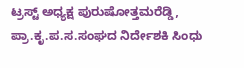ಟ್ರಸ್ಟ್ ಅಧ್ಯಕ್ಷ ಪುರುಷೋತ್ತಮರೆಡ್ಡಿ, ಪ್ರಾ.ಕೃ.ಪ.ಸ.ಸಂಘದ ನಿರ್ದೇಶಕಿ ಸಿಂಧು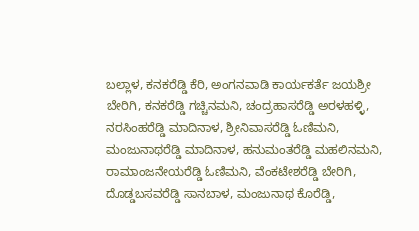ಬಲ್ಲಾಳ, ಕನಕರೆಡ್ಡಿ ಕೆರಿ, ಅಂಗನವಾಡಿ ಕಾರ್ಯಕರ್ತೆ ಜಯಶ್ರೀ ಬೇರಿಗಿ, ಕನಕರೆಡ್ಡಿ ಗಚ್ಚಿನಮನಿ, ಚಂದ್ರಹಾಸರೆಡ್ಡಿ ಅರಳಹಳ್ಳಿ, ನರಸಿಂಹರೆಡ್ಡಿ ಮಾದಿನಾಳ, ಶ್ರೀನಿವಾಸರೆಡ್ಡಿ ಓಣಿಮನಿ, ಮಂಜುನಾಥರೆಡ್ಡಿ ಮಾದಿನಾಳ, ಹನುಮಂತರೆಡ್ಡಿ ಮಹಲಿನಮನಿ, ರಾಮಾಂಜನೇಯರೆಡ್ಡಿ ಓಣಿಮನಿ, ವೆಂಕಟೇಶರೆಡ್ಡಿ ಬೇರಿಗಿ, ದೊಡ್ಡಬಸವರೆಡ್ಡಿ ಸಾನಬಾಳ, ಮಂಜುನಾಥ ಕೊರೆಡ್ಡಿ,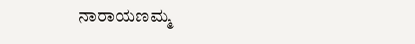ನಾರಾಯಣಮ್ಮ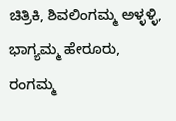ಚಿತ್ರಿಕಿ, ಶಿವಲಿಂಗಮ್ಮ ಅಳ್ಳಳ್ಳಿ, ಭಾಗ್ಯಮ್ಮ ಹೇರೂರು, ರಂಗಮ್ಮ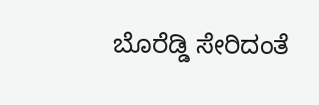ಬೊರೆಡ್ಡಿ ಸೇರಿದಂತೆ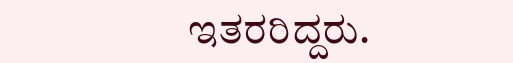ಇತರರಿದ್ದರು.